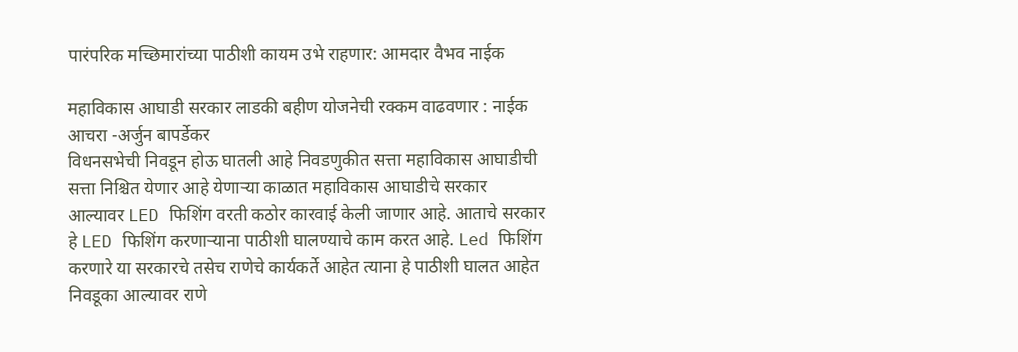पारंपरिक मच्छिमारांच्या पाठीशी कायम उभे राहणार: आमदार वैभव नाईक

महाविकास आघाडी सरकार लाडकी बहीण योजनेची रक्कम वाढवणार : नाईक
आचरा -अर्जुन बापर्डेकर
विधनसभेची निवडून होऊ घातली आहे निवडणुकीत सत्ता महाविकास आघाडीची सत्ता निश्चित येणार आहे येणाऱ्या काळात महाविकास आघाडीचे सरकार आल्यावर LED फिशिंग वरती कठोर कारवाई केली जाणार आहे. आताचे सरकार हे LED फिशिंग करणाऱ्याना पाठीशी घालण्याचे काम करत आहे. Led फिशिंग करणारे या सरकारचे तसेच राणेचे कार्यकर्ते आहेत त्याना हे पाठीशी घालत आहेत निवडूका आल्यावर राणे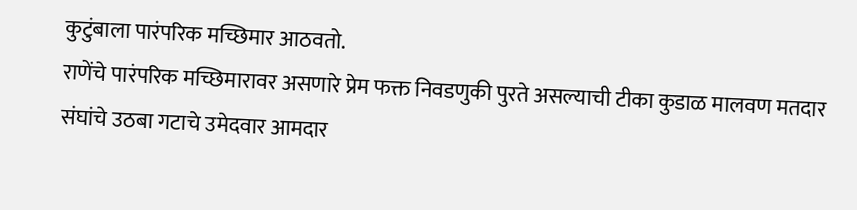कुटुंबाला पारंपरिक मच्छिमार आठवतो.
राणेंचे पारंपरिक मच्छिमारावर असणारे प्रेम फक्त निवडणुकी पुरते असल्याची टीका कुडाळ मालवण मतदार संघांचे उठबा गटाचे उमेदवार आमदार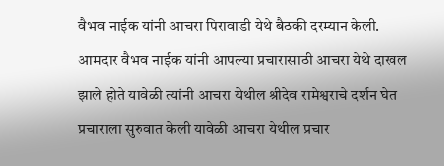वैभव नाईक यांनी आचरा पिरावाडी येथे बैठकी दरम्यान केली.
आमदार वैभव नाईक यांनी आपल्या प्रचारासाठी आचरा येथे दाखल झाले होते यावेळी त्यांनी आचरा येथील श्रीदेव रामेश्वराचे दर्शन घेत प्रचाराला सुरुवात केली यावेळी आचरा येथील प्रचार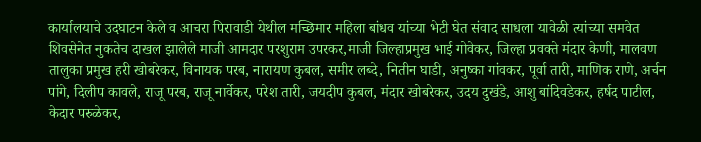कार्यालयाचे उदघाटन केले व आचरा पिरावाडी येथील मच्छिमार महिला बांधव यांच्या भेटी घेत संवाद साधला यावेळी त्यांच्या समवेत शिवसेनेत नुकतेच दाखल झालेले माजी आमदार परशुराम उपरकर,माजी जिल्हाप्रमुख भाई गोवेकर, जिल्हा प्रवक्ते मंदार केणी, मालवण तालुका प्रमुख हरी खोबरेकर, विनायक परब, नारायण कुबल, समीर लब्दे, नितीन घाडी, अनुष्का गांवकर, पूर्वा तारी, माणिक राणे, अर्चन पांगे, दिलीप कावले, राजू परब, राजू नार्वेकर, परेश तारी, जयदीप कुबल, मंदार खोबरेकर, उदय दुखंडे, आशु बांदिवडेकर, हर्षद पाटील, केदार परुळेकर,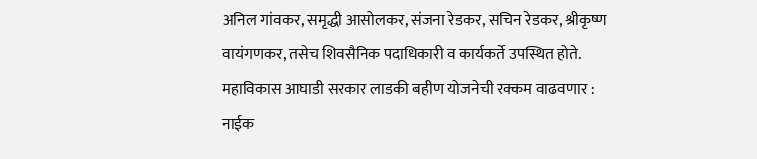अनिल गांवकर, समृद्धी आसोलकर, संजना रेडकर, सचिन रेडकर, श्रीकृष्ण वायंगणकर, तसेच शिवसैनिक पदाधिकारी व कार्यकर्ते उपस्थित होते.
महाविकास आघाडी सरकार लाडकी बहीण योजनेची रक्कम वाढवणार : नाईक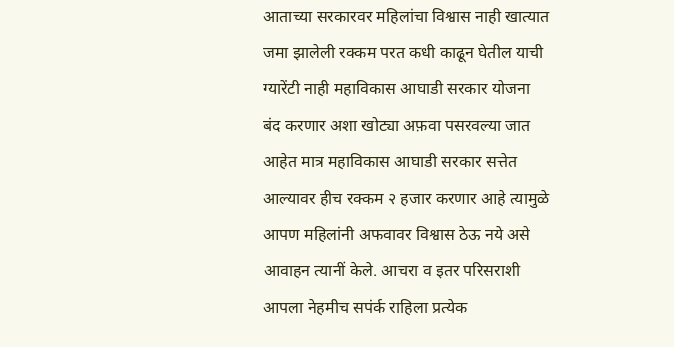आताच्या सरकारवर महिलांचा विश्वास नाही खात्यात जमा झालेली रक्कम परत कधी काढून घेतील याची ग्यारेंटी नाही महाविकास आघाडी सरकार योजना बंद करणार अशा खोट्या अफ़वा पसरवल्या जात आहेत मात्र महाविकास आघाडी सरकार सत्तेत आल्यावर हीच रक्कम २ हजार करणार आहे त्यामुळे आपण महिलांनी अफवावर विश्वास ठेऊ नये असे आवाहन त्यानीं केले. आचरा व इतर परिसराशी आपला नेहमीच सपंर्क राहिला प्रत्येक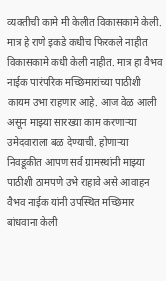व्यक्तीची कामे मी केलीत विकासकामे केली. मात्र हे राणे इकडे कधीच फिरकले नाहीत विकासकामे कधी केली नाहीत. मात्र हा वैभव नाईक पारंपरिक मच्छिमारांच्या पाठीशी कायम उभा राहणार आहे. आज वेळ आली असून माझ्या सारख्या काम करणाऱ्या उमेदवाराला बळ देण्याची. होणाऱ्या निवडूकीत आपण सर्व ग्रामस्थांनी माझ्या पाठीशी ठामपणे उभे राहावे असे आवाहन वैभव नाईक यांनी उपस्थित मच्छिमार बांधवाना केली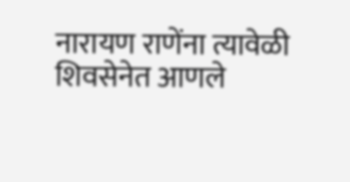नारायण राणेंना त्यावेळी शिवसेनेत आणले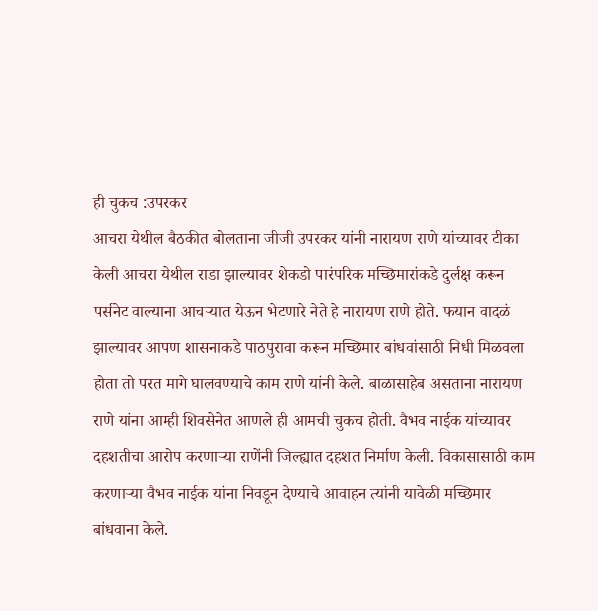ही चुकच :उपरकर
आचरा येथील बैठकीत बोलताना जीजी उपरकर यांनी नारायण राणे यांच्यावर टीका केली आचरा येथील राडा झाल्यावर शेकडो पारंपरिक मच्छिमारांकडे दुर्लक्ष करून पर्सनेट वाल्याना आचऱ्यात येऊन भेटणारे नेते हे नारायण राणे होते. फयान वादळं झाल्यावर आपण शासनाकडे पाठपुरावा करून मच्छिमार बांधवांसाठी निधी मिळवला होता तो परत मागे घालवण्याचे काम राणे यांनी केले. बाळासाहेब असताना नारायण राणे यांना आम्ही शिवसेनेत आणले ही आमची चुकच होती. वैभव नाईक यांच्यावर दहशतीचा आरोप करणाऱ्या राणेंनी जिल्ह्यात दहशत निर्माण केली. विकासासाठी काम करणाऱ्या वैभव नाईक यांना निवडून देण्याचे आवाहन त्यांनी यावेळी मच्छिमार बांधवाना केले.